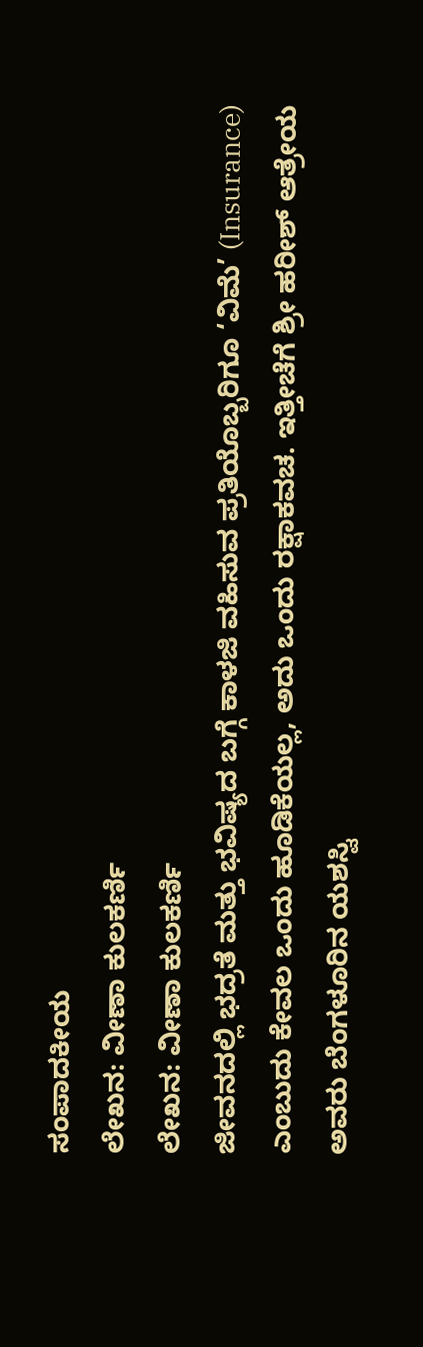ಸಂಪಾದಕೀಯ
ಲೇಖನ: ವೀಣಾ ಕುಲಕರ್ಣಿ
ಲೇಖನ: ವೀಣಾ ಕುಲಕರ್ಣಿ
ಜೀವನದಲ್ಲಿ ಭದ್ರತೆ ಮತ್ತು ಭವಿಷ್ಯದ ಬಗ್ಗೆ ಕಾಳಜಿ ವಹಿಸುವ ಪ್ರತಿಯೊಬ್ಬರಿಗೂ ‘ವಿಮೆ’ (Insurance) ಎಂಬುದು ಕೇವಲ ಒಂದು ಹೂಡಿಕೆಯಲ್ಲ, ಅದು ಒಂದು ರಕ್ಷಾಕವಚ. ಇತ್ತೀಚೆಗೆ ಶ್ರೀ ಹರೀಶ್ ಆತ್ರೇಯ ಅವರು ಬೆಂಗಳೂರಿನ ಯಶಸ್ವಿ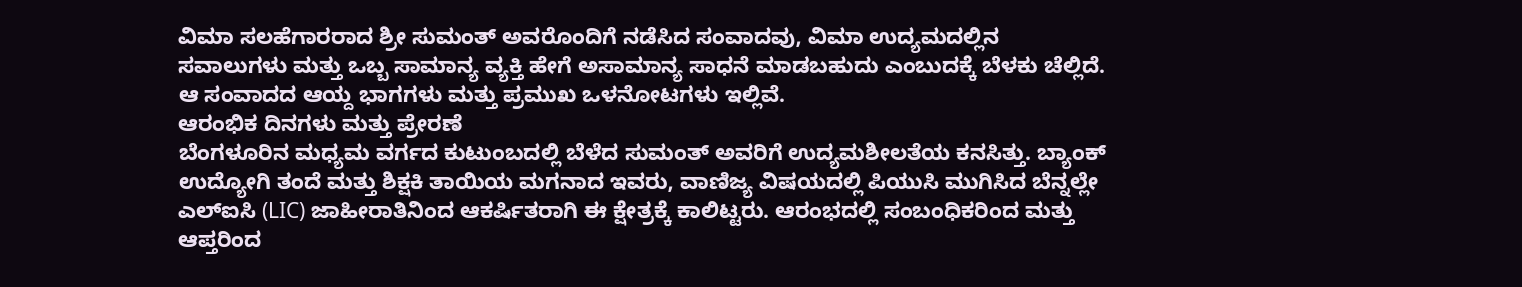ವಿಮಾ ಸಲಹೆಗಾರರಾದ ಶ್ರೀ ಸುಮಂತ್ ಅವರೊಂದಿಗೆ ನಡೆಸಿದ ಸಂವಾದವು, ವಿಮಾ ಉದ್ಯಮದಲ್ಲಿನ ಸವಾಲುಗಳು ಮತ್ತು ಒಬ್ಬ ಸಾಮಾನ್ಯ ವ್ಯಕ್ತಿ ಹೇಗೆ ಅಸಾಮಾನ್ಯ ಸಾಧನೆ ಮಾಡಬಹುದು ಎಂಬುದಕ್ಕೆ ಬೆಳಕು ಚೆಲ್ಲಿದೆ. ಆ ಸಂವಾದದ ಆಯ್ದ ಭಾಗಗಳು ಮತ್ತು ಪ್ರಮುಖ ಒಳನೋಟಗಳು ಇಲ್ಲಿವೆ.
ಆರಂಭಿಕ ದಿನಗಳು ಮತ್ತು ಪ್ರೇರಣೆ
ಬೆಂಗಳೂರಿನ ಮಧ್ಯಮ ವರ್ಗದ ಕುಟುಂಬದಲ್ಲಿ ಬೆಳೆದ ಸುಮಂತ್ ಅವರಿಗೆ ಉದ್ಯಮಶೀಲತೆಯ ಕನಸಿತ್ತು. ಬ್ಯಾಂಕ್ ಉದ್ಯೋಗಿ ತಂದೆ ಮತ್ತು ಶಿಕ್ಷಕಿ ತಾಯಿಯ ಮಗನಾದ ಇವರು, ವಾಣಿಜ್ಯ ವಿಷಯದಲ್ಲಿ ಪಿಯುಸಿ ಮುಗಿಸಿದ ಬೆನ್ನಲ್ಲೇ ಎಲ್ಐಸಿ (LIC) ಜಾಹೀರಾತಿನಿಂದ ಆಕರ್ಷಿತರಾಗಿ ಈ ಕ್ಷೇತ್ರಕ್ಕೆ ಕಾಲಿಟ್ಟರು. ಆರಂಭದಲ್ಲಿ ಸಂಬಂಧಿಕರಿಂದ ಮತ್ತು ಆಪ್ತರಿಂದ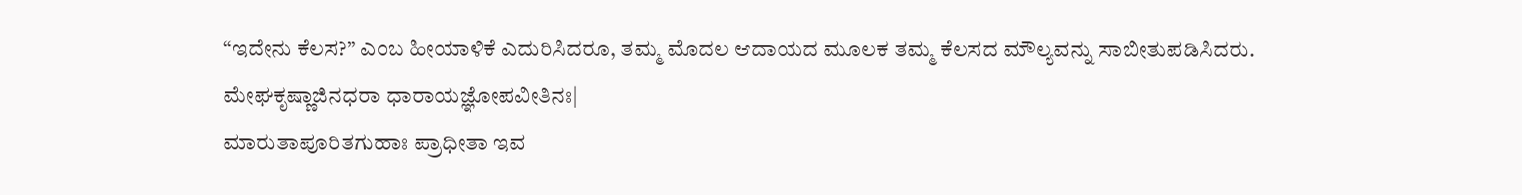“ಇದೇನು ಕೆಲಸ?” ಎಂಬ ಹೀಯಾಳಿಕೆ ಎದುರಿಸಿದರೂ, ತಮ್ಮ ಮೊದಲ ಆದಾಯದ ಮೂಲಕ ತಮ್ಮ ಕೆಲಸದ ಮೌಲ್ಯವನ್ನು ಸಾಬೀತುಪಡಿಸಿದರು.
ಮೇಘಕೃಷ್ಣಾಜಿನಧರಾ ಧಾರಾಯಜ್ಞೋಪವೀತಿನಃ|
ಮಾರುತಾಪೂರಿತಗುಹಾಃ ಪ್ರಾಧೀತಾ ಇವ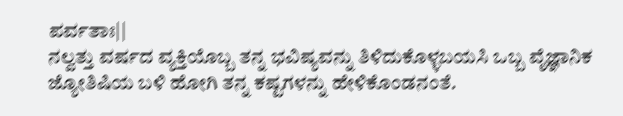ಪರ್ವತಾಃ||
ನಲ್ವತ್ತು ವರ್ಷದ ವ್ಯಕ್ತಿಯೊಬ್ಬ ತನ್ನ ಭವಿಷ್ಯವನ್ನು ತಿಳಿದುಕೊಳ್ಳಬಯಸಿ ಒಬ್ಬ ವೈಜ್ಞಾನಿಕ ಜ್ಯೋತಿಷಿಯ ಬಳಿ ಹೋಗಿ ತನ್ನ ಕಷ್ಟಗಳನ್ನು ಹೇಳಿಕೊಂಡನಂತೆ.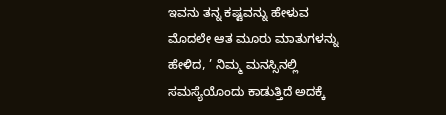ಇವನು ತನ್ನ ಕಷ್ಟವನ್ನು ಹೇಳುವ ಮೊದಲೇ ಆತ ಮೂರು ಮಾತುಗಳನ್ನು ಹೇಳಿದ, ’ ನಿಮ್ಮ ಮನಸ್ಸಿನಲ್ಲಿ ಸಮಸ್ಯೆಯೊಂದು ಕಾಡುತ್ತಿದೆ ಅದಕ್ಕೆ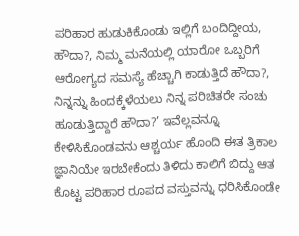ಪರಿಹಾರ ಹುಡುಕಿಕೊಂಡು ಇಲ್ಲಿಗೆ ಬಂದಿದ್ದೀಯ, ಹೌದಾ?, ನಿಮ್ಮ ಮನೆಯಲ್ಲಿ ಯಾರೋ ಒಬ್ಬರಿಗೆ ಆರೋಗ್ಯದ ಸಮಸ್ಯೆ ಹೆಚ್ಚಾಗಿ ಕಾಡುತ್ತಿದೆ ಹೌದಾ?, ನಿನ್ನನ್ನು ಹಿಂದಕ್ಕೆಳೆಯಲು ನಿನ್ನ ಪರಿಚಿತರೇ ಸಂಚು ಹೂಡುತ್ತಿದ್ದಾರೆ ಹೌದಾ?’ ಇವೆಲ್ಲವನ್ನೂ ಕೇಳಿಸಿಕೊಂಡವನು ಆಶ್ಚರ್ಯ ಹೊಂದಿ ಈತ ತ್ರಿಕಾಲ ಜ್ಞಾನಿಯೇ ಇರಬೇಕೆಂದು ತಿಳಿದು ಕಾಲಿಗೆ ಬಿದ್ದು ಆತ ಕೊಟ್ಟ ಪರಿಹಾರ ರೂಪದ ವಸ್ತುವನ್ನು ಧರಿಸಿಕೊಂಡೇ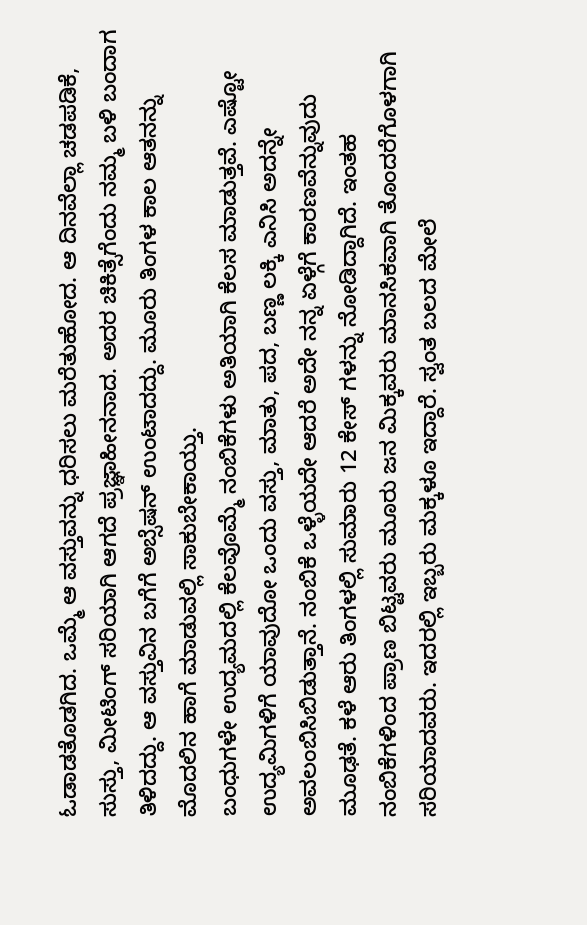ಓಡಾಡತೊಡಗಿದ. ಒಮ್ಮೆ ಆ ವಸ್ತುವನ್ನು ಧರಿಸಲು ಮರೆತುಹೋದ. ಆ ದಿನವೆಲ್ಲಾ ಚಡಪಡಿಕೆ, ಸುಸ್ತು, ಮೀಟಿಂಗ್ ಸರಿಯಾಗಿ ಆಗದೆ ಪ್ರಜ್ಞಾಹೀನನಾದ. ಅದರ ಚಿಕಿತ್ಸೆಗೆಂದು ನಮ್ಮ ಬಳಿ ಬಂದಾಗ ತಿಳಿದದ್ದು. ಆ ವಸ್ತುವಿನ ಬಗೆಗೆ ಅಬ್ಸೆಷನ್ ಉಂಟಾದದ್ದು. ಮೂರು ತಿಂಗಳ ಕಾಲ ಆತನನ್ನು ಮೊದಲಿನ ಹಾಗೆ ಮಾಡುವಲ್ಲಿ ಸಾಕುಬೇಕಾಯ್ತು.
ಬಂಧುಗಳೇ ಉದ್ಯಮದಲ್ಲಿ ಕೆಲವೊಮ್ಮೆ ನಂಬಿಕೆಗಳು ಅತಿಯಾಗಿ ಕೆಲಸ ಮಾಡುತ್ತವೆ. ಎಷ್ಟೋ ಉದ್ಯಮಿಗಳಿಗೆ ಯಾವುದೋ ಒಂದು ವಸ್ತು, ಮಾತು, ಪದ, ಬಣ್ಣ ಲಕ್ಕಿ ಎನಿಸಿ ಅದನ್ನೇ ಅವಲಂಬಿಸಿಬಿಡುತ್ತಾನೆ. ನಂಬಿಕೆ ಒಳ್ಳೆಯದೇ ಆದರೆ ಅದೇ ನನ್ನ ಏಳ್ಗೆಗೆ ಕಾರಣವೆನ್ನುವುದು ಮೂಢತೆ. ಕಳೆ ಆರು ತಿಂಗಳಲ್ಲಿ ಸುಮಾರು 12 ಕೇಸ್ ಗಳನ್ನು ನೋಡಿದ್ದಾಗಿದೆ. ಇಂತಹ ನಂಬಿಕೆಗಳಿಂದ ಪ್ರಾಣ ಬಿಟ್ಟವರು ಮೂರು ಜನ ಮಿಕ್ಕವರು ಮಾನಸಿಕವಾಗಿ ತೊಂದರೆಗೊಳಗಾಗಿ ಸರಿಯಾದವರು. ಇದರಲ್ಲಿ ಇಬ್ಬರು ಮಕ್ಕಳೂ ಇದ್ದಾರೆ. ಸ್ವಂತ ಬಲದ ಮೇಲೆ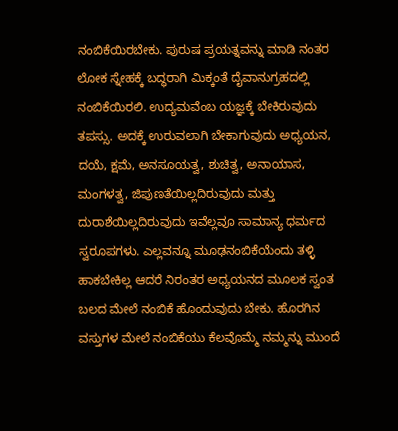ನಂಬಿಕೆಯಿರಬೇಕು. ಪುರುಷ ಪ್ರಯತ್ನವನ್ನು ಮಾಡಿ ನಂತರ ಲೋಕ ಸ್ನೇಹಕ್ಕೆ ಬದ್ಧರಾಗಿ ಮಿಕ್ಕಂತೆ ದೈವಾನುಗ್ರಹದಲ್ಲಿ ನಂಬಿಕೆಯಿರಲಿ. ಉದ್ಯಮವೆಂಬ ಯಜ್ಞಕ್ಕೆ ಬೇಕಿರುವುದು ತಪಸ್ಸು. ಅದಕ್ಕೆ ಉರುವಲಾಗಿ ಬೇಕಾಗುವುದು ಅಧ್ಯಯನ, ದಯೆ, ಕ್ಷಮೆ, ಅನಸೂಯತ್ವ, ಶುಚಿತ್ವ, ಅನಾಯಾಸ, ಮಂಗಳತ್ವ, ಜಿಪುಣತೆಯಿಲ್ಲದಿರುವುದು ಮತ್ತು ದುರಾಶೆಯಿಲ್ಲದಿರುವುದು ಇವೆಲ್ಲವೂ ಸಾಮಾನ್ಯ ಧರ್ಮದ ಸ್ವರೂಪಗಳು. ಎಲ್ಲವನ್ನೂ ಮೂಢನಂಬಿಕೆಯೆಂದು ತಳ್ಳಿ ಹಾಕಬೇಕಿಲ್ಲ ಆದರೆ ನಿರಂತರ ಅಧ್ಯಯನದ ಮೂಲಕ ಸ್ವಂತ ಬಲದ ಮೇಲೆ ನಂಬಿಕೆ ಹೊಂದುವುದು ಬೇಕು. ಹೊರಗಿನ ವಸ್ತುಗಳ ಮೇಲೆ ನಂಬಿಕೆಯು ಕೆಲವೊಮ್ಮೆ ನಮ್ಮನ್ನು ಮುಂದೆ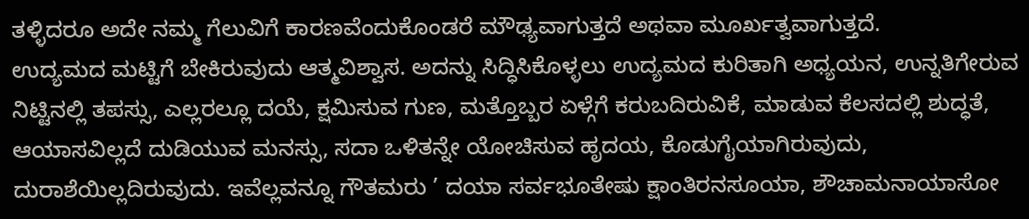ತಳ್ಳಿದರೂ ಅದೇ ನಮ್ಮ ಗೆಲುವಿಗೆ ಕಾರಣವೆಂದುಕೊಂಡರೆ ಮೌಢ್ಯವಾಗುತ್ತದೆ ಅಥವಾ ಮೂರ್ಖತ್ವವಾಗುತ್ತದೆ.
ಉದ್ಯಮದ ಮಟ್ಟಿಗೆ ಬೇಕಿರುವುದು ಆತ್ಮವಿಶ್ವಾಸ. ಅದನ್ನು ಸಿದ್ಧಿಸಿಕೊಳ್ಳಲು ಉದ್ಯಮದ ಕುರಿತಾಗಿ ಅಧ್ಯಯನ, ಉನ್ನತಿಗೇರುವ ನಿಟ್ಟಿನಲ್ಲಿ ತಪಸ್ಸು, ಎಲ್ಲರಲ್ಲೂ ದಯೆ, ಕ್ಷಮಿಸುವ ಗುಣ, ಮತ್ತೊಬ್ಬರ ಏಳ್ಗೆಗೆ ಕರುಬದಿರುವಿಕೆ, ಮಾಡುವ ಕೆಲಸದಲ್ಲಿ ಶುದ್ಧತೆ, ಆಯಾಸವಿಲ್ಲದೆ ದುಡಿಯುವ ಮನಸ್ಸು, ಸದಾ ಒಳಿತನ್ನೇ ಯೋಚಿಸುವ ಹೃದಯ, ಕೊಡುಗೈಯಾಗಿರುವುದು, ದುರಾಶೆಯಿಲ್ಲದಿರುವುದು. ಇವೆಲ್ಲವನ್ನೂ ಗೌತಮರು ’ ದಯಾ ಸರ್ವಭೂತೇಷು ಕ್ಷಾಂತಿರನಸೂಯಾ, ಶೌಚಾಮನಾಯಾಸೋ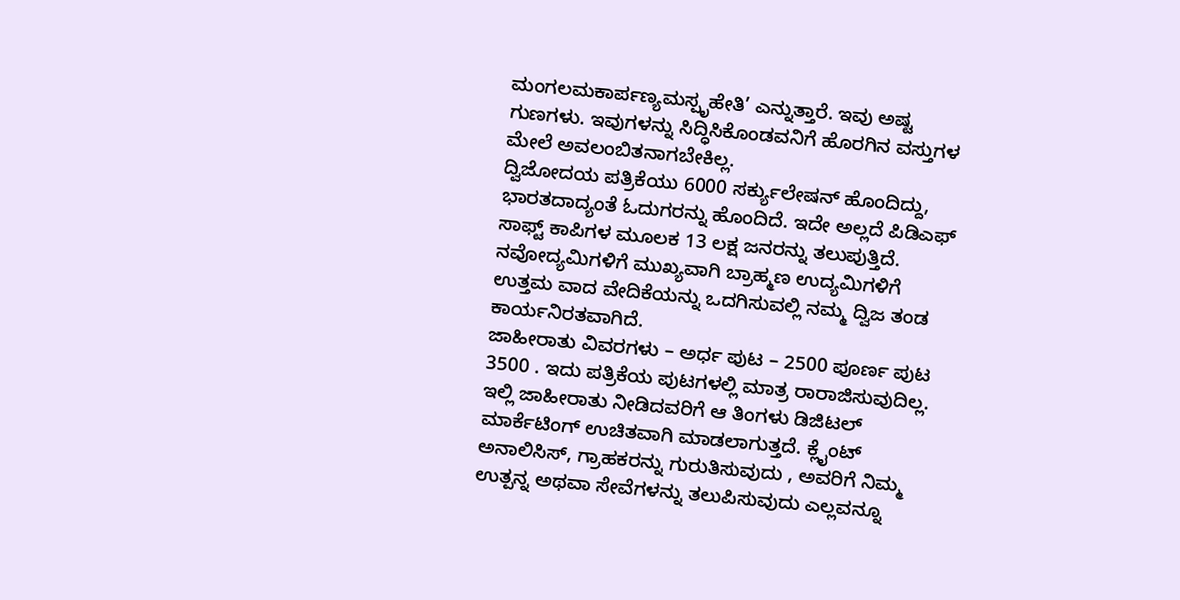ಮಂಗಲಮಕಾರ್ಪಣ್ಯಮಸ್ಪೃಹೇತಿ’ ಎನ್ನುತ್ತಾರೆ. ಇವು ಅಷ್ಟ ಗುಣಗಳು. ಇವುಗಳನ್ನು ಸಿದ್ಧಿಸಿಕೊಂಡವನಿಗೆ ಹೊರಗಿನ ವಸ್ತುಗಳ ಮೇಲೆ ಅವಲಂಬಿತನಾಗಬೇಕಿಲ್ಲ.
ದ್ವಿಜೋದಯ ಪತ್ರಿಕೆಯು 6000 ಸರ್ಕ್ಯುಲೇಷನ್ ಹೊಂದಿದ್ದು, ಭಾರತದಾದ್ಯಂತೆ ಓದುಗರನ್ನು ಹೊಂದಿದೆ. ಇದೇ ಅಲ್ಲದೆ ಪಿಡಿಎಫ್ ಸಾಫ್ಟ್ ಕಾಪಿಗಳ ಮೂಲಕ 13 ಲಕ್ಷ ಜನರನ್ನು ತಲುಪುತ್ತಿದೆ. ನವೋದ್ಯಮಿಗಳಿಗೆ ಮುಖ್ಯವಾಗಿ ಬ್ರಾಹ್ಮಣ ಉದ್ಯಮಿಗಳಿಗೆ ಉತ್ತಮ ವಾದ ವೇದಿಕೆಯನ್ನು ಒದಗಿಸುವಲ್ಲಿ ನಮ್ಮ ದ್ವಿಜ ತಂಡ ಕಾರ್ಯನಿರತವಾಗಿದೆ.
ಜಾಹೀರಾತು ವಿವರಗಳು – ಅರ್ಧ ಪುಟ – 2500 ಪೂರ್ಣ ಪುಟ 3500 . ಇದು ಪತ್ರಿಕೆಯ ಪುಟಗಳಲ್ಲಿ ಮಾತ್ರ ರಾರಾಜಿಸುವುದಿಲ್ಲ. ಇಲ್ಲಿ ಜಾಹೀರಾತು ನೀಡಿದವರಿಗೆ ಆ ತಿಂಗಳು ಡಿಜಿಟಲ್ ಮಾರ್ಕೆಟಿಂಗ್ ಉಚಿತವಾಗಿ ಮಾಡಲಾಗುತ್ತದೆ. ಕ್ಲೈಂಟ್ ಅನಾಲಿಸಿಸ್, ಗ್ರಾಹಕರನ್ನು ಗುರುತಿಸುವುದು , ಅವರಿಗೆ ನಿಮ್ಮ ಉತ್ಪನ್ನ ಅಥವಾ ಸೇವೆಗಳನ್ನು ತಲುಪಿಸುವುದು ಎಲ್ಲವನ್ನೂ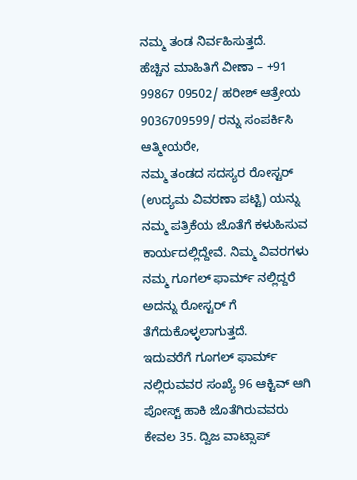ನಮ್ಮ ತಂಡ ನಿರ್ವಹಿಸುತ್ತದೆ.
ಹೆಚ್ಚಿನ ಮಾಹಿತಿಗೆ ವೀಣಾ – +91 99867 09502/ ಹರೀಶ್ ಆತ್ರೇಯ 9036709599/ ರನ್ನು ಸಂಪರ್ಕಿಸಿ
ಆತ್ಮೀಯರೇ,
ನಮ್ಮ ತಂಡದ ಸದಸ್ಯರ ರೋಸ್ಟರ್ (ಉದ್ಯಮ ವಿವರಣಾ ಪಟ್ಟಿ) ಯನ್ನು ನಮ್ಮ ಪತ್ರಿಕೆಯ ಜೊತೆಗೆ ಕಳುಹಿಸುವ ಕಾರ್ಯದಲ್ಲಿದ್ದೇವೆ. ನಿಮ್ಮ ವಿವರಗಳು ನಮ್ಮ ಗೂಗಲ್ ಫಾರ್ಮ್ ನಲ್ಲಿದ್ದರೆ ಅದನ್ನು ರೋಸ್ಟರ್ ಗೆ ತೆಗೆದುಕೊಳ್ಳಲಾಗುತ್ತದೆ.
ಇದುವರೆಗೆ ಗೂಗಲ್ ಫಾರ್ಮ್ ನಲ್ಲಿರುವವರ ಸಂಖ್ಯೆ 96 ಆಕ್ಟಿವ್ ಆಗಿ ಪೋಸ್ಟ್ ಹಾಕಿ ಜೊತೆಗಿರುವವರು ಕೇವಲ 35. ದ್ವಿಜ ವಾಟ್ಸಾಪ್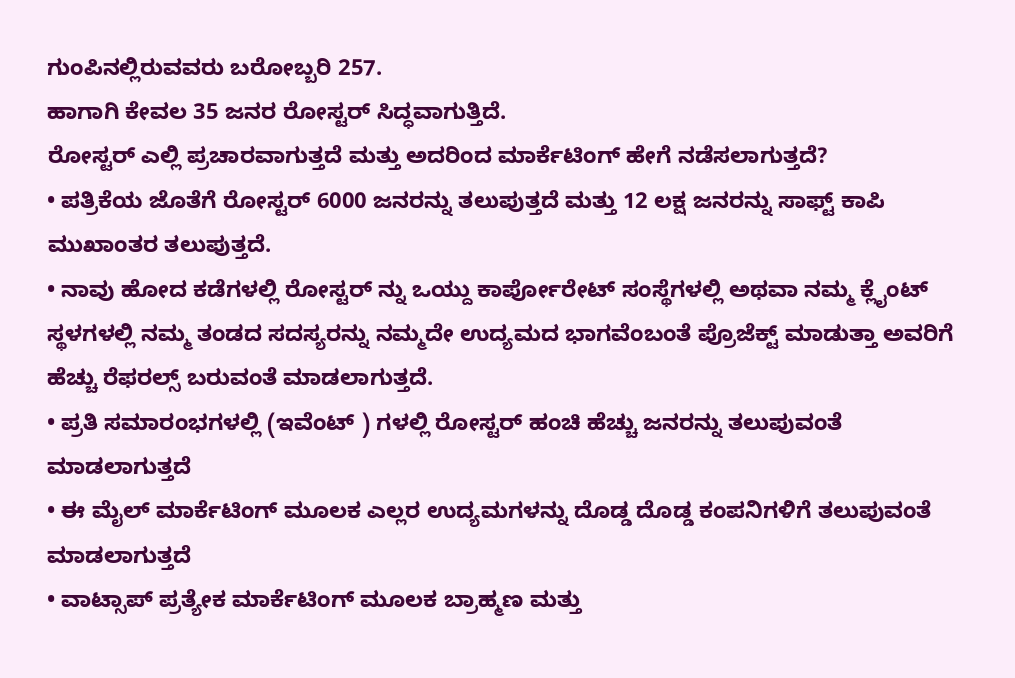ಗುಂಪಿನಲ್ಲಿರುವವರು ಬರೋಬ್ಬರಿ 257.
ಹಾಗಾಗಿ ಕೇವಲ 35 ಜನರ ರೋಸ್ಟರ್ ಸಿದ್ಧವಾಗುತ್ತಿದೆ.
ರೋಸ್ಟರ್ ಎಲ್ಲಿ ಪ್ರಚಾರವಾಗುತ್ತದೆ ಮತ್ತು ಅದರಿಂದ ಮಾರ್ಕೆಟಿಂಗ್ ಹೇಗೆ ನಡೆಸಲಾಗುತ್ತದೆ?
• ಪತ್ರಿಕೆಯ ಜೊತೆಗೆ ರೋಸ್ಟರ್ 6000 ಜನರನ್ನು ತಲುಪುತ್ತದೆ ಮತ್ತು 12 ಲಕ್ಷ ಜನರನ್ನು ಸಾಫ್ಟ್ ಕಾಪಿ ಮುಖಾಂತರ ತಲುಪುತ್ತದೆ.
• ನಾವು ಹೋದ ಕಡೆಗಳಲ್ಲಿ ರೋಸ್ಟರ್ ನ್ನು ಒಯ್ದು ಕಾರ್ಪೋರೇಟ್ ಸಂಸ್ಥೆಗಳಲ್ಲಿ ಅಥವಾ ನಮ್ಮ ಕ್ಲೈಂಟ್ ಸ್ಥಳಗಳಲ್ಲಿ ನಮ್ಮ ತಂಡದ ಸದಸ್ಯರನ್ನು ನಮ್ಮದೇ ಉದ್ಯಮದ ಭಾಗವೆಂಬಂತೆ ಪ್ರೊಜೆಕ್ಟ್ ಮಾಡುತ್ತಾ ಅವರಿಗೆ ಹೆಚ್ಚು ರೆಫರಲ್ಸ್ ಬರುವಂತೆ ಮಾಡಲಾಗುತ್ತದೆ.
• ಪ್ರತಿ ಸಮಾರಂಭಗಳಲ್ಲಿ (ಇವೆಂಟ್ ) ಗಳಲ್ಲಿ ರೋಸ್ಟರ್ ಹಂಚಿ ಹೆಚ್ಚು ಜನರನ್ನು ತಲುಪುವಂತೆ ಮಾಡಲಾಗುತ್ತದೆ
• ಈ ಮೈಲ್ ಮಾರ್ಕೆಟಿಂಗ್ ಮೂಲಕ ಎಲ್ಲರ ಉದ್ಯಮಗಳನ್ನು ದೊಡ್ಡ ದೊಡ್ಡ ಕಂಪನಿಗಳಿಗೆ ತಲುಪುವಂತೆ ಮಾಡಲಾಗುತ್ತದೆ
• ವಾಟ್ಸಾಪ್ ಪ್ರತ್ಯೇಕ ಮಾರ್ಕೆಟಿಂಗ್ ಮೂಲಕ ಬ್ರಾಹ್ಮಣ ಮತ್ತು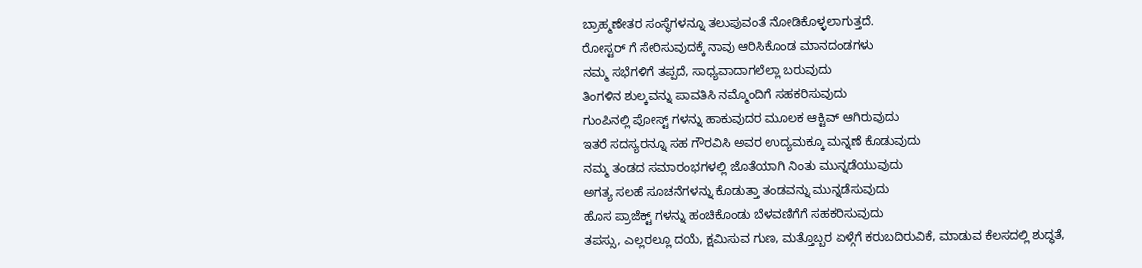ಬ್ರಾಹ್ಮಣೇತರ ಸಂಸ್ಥೆಗಳನ್ನೂ ತಲುಪುವಂತೆ ನೋಡಿಕೊಳ್ಳಲಾಗುತ್ತದೆ.
ರೋಸ್ಟರ್ ಗೆ ಸೇರಿಸುವುದಕ್ಕೆ ನಾವು ಆರಿಸಿಕೊಂಡ ಮಾನದಂಡಗಳು
ನಮ್ಮ ಸಭೆಗಳಿಗೆ ತಪ್ಪದೆ, ಸಾಧ್ಯವಾದಾಗಲೆಲ್ಲಾ ಬರುವುದು
ತಿಂಗಳಿನ ಶುಲ್ಕವನ್ನು ಪಾವತಿಸಿ ನಮ್ಮೊಂದಿಗೆ ಸಹಕರಿಸುವುದು
ಗುಂಪಿನಲ್ಲಿ ಪೋಸ್ಟ್ ಗಳನ್ನು ಹಾಕುವುದರ ಮೂಲಕ ಆಕ್ಟಿವ್ ಆಗಿರುವುದು
ಇತರೆ ಸದಸ್ಯರನ್ನೂ ಸಹ ಗೌರವಿಸಿ ಅವರ ಉದ್ಯಮಕ್ಕೂ ಮನ್ನಣೆ ಕೊಡುವುದು
ನಮ್ಮ ತಂಡದ ಸಮಾರಂಭಗಳಲ್ಲಿ ಜೊತೆಯಾಗಿ ನಿಂತು ಮುನ್ನಡೆಯುವುದು
ಅಗತ್ಯ ಸಲಹೆ ಸೂಚನೆಗಳನ್ನು ಕೊಡುತ್ತಾ ತಂಡವನ್ನು ಮುನ್ನಡೆಸುವುದು
ಹೊಸ ಪ್ರಾಜೆಕ್ಟ್ ಗಳನ್ನು ಹಂಚಿಕೊಂಡು ಬೆಳವಣಿಗೆಗೆ ಸಹಕರಿಸುವುದು
ತಪಸ್ಸು, ಎಲ್ಲರಲ್ಲೂ ದಯೆ, ಕ್ಷಮಿಸುವ ಗುಣ, ಮತ್ತೊಬ್ಬರ ಏಳ್ಗೆಗೆ ಕರುಬದಿರುವಿಕೆ, ಮಾಡುವ ಕೆಲಸದಲ್ಲಿ ಶುದ್ಧತೆ,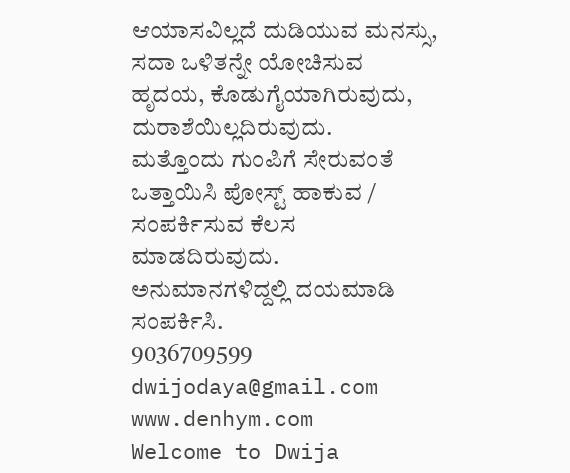ಆಯಾಸವಿಲ್ಲದೆ ದುಡಿಯುವ ಮನಸ್ಸು, ಸದಾ ಒಳಿತನ್ನೇ ಯೋಚಿಸುವ ಹೃದಯ, ಕೊಡುಗೈಯಾಗಿರುವುದು, ದುರಾಶೆಯಿಲ್ಲದಿರುವುದು.
ಮತ್ತೊಂದು ಗುಂಪಿಗೆ ಸೇರುವಂತೆ ಒತ್ತಾಯಿಸಿ ಪೋಸ್ಟ್ ಹಾಕುವ / ಸಂಪರ್ಕಿಸುವ ಕೆಲಸ ಮಾಡದಿರುವುದು.
ಅನುಮಾನಗಳಿದ್ದಲ್ಲಿ ದಯಮಾಡಿ ಸಂಪರ್ಕಿಸಿ.
9036709599
dwijodaya@gmail.com
www.denhym.com
Welcome to Dwija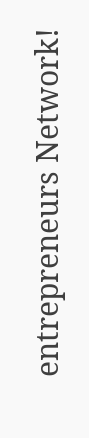entrepreneurs Network!